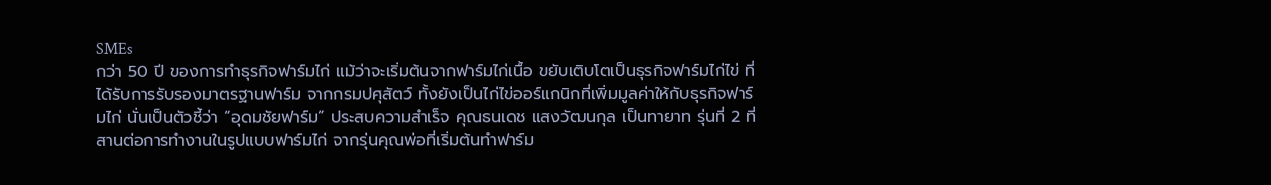SMEs
กว่า 50 ปี ของการทำธุรกิจฟาร์มไก่ แม้ว่าจะเริ่มต้นจากฟาร์มไก่เนื้อ ขยับเติบโตเป็นธุรกิจฟาร์มไก่ไข่ ที่ได้รับการรับรองมาตรฐานฟาร์ม จากกรมปศุสัตว์ ทั้งยังเป็นไก่ไข่ออร์แกนิกที่เพิ่มมูลค่าให้กับธุรกิจฟาร์มไก่ นั่นเป็นตัวชี้ว่า “อุดมชัยฟาร์ม” ประสบความสำเร็จ คุณธนเดช แสงวัฒนกุล เป็นทายาท รุ่นที่ 2 ที่สานต่อการทำงานในรูปแบบฟาร์มไก่ จากรุ่นคุณพ่อที่เริ่มต้นทำฟาร์ม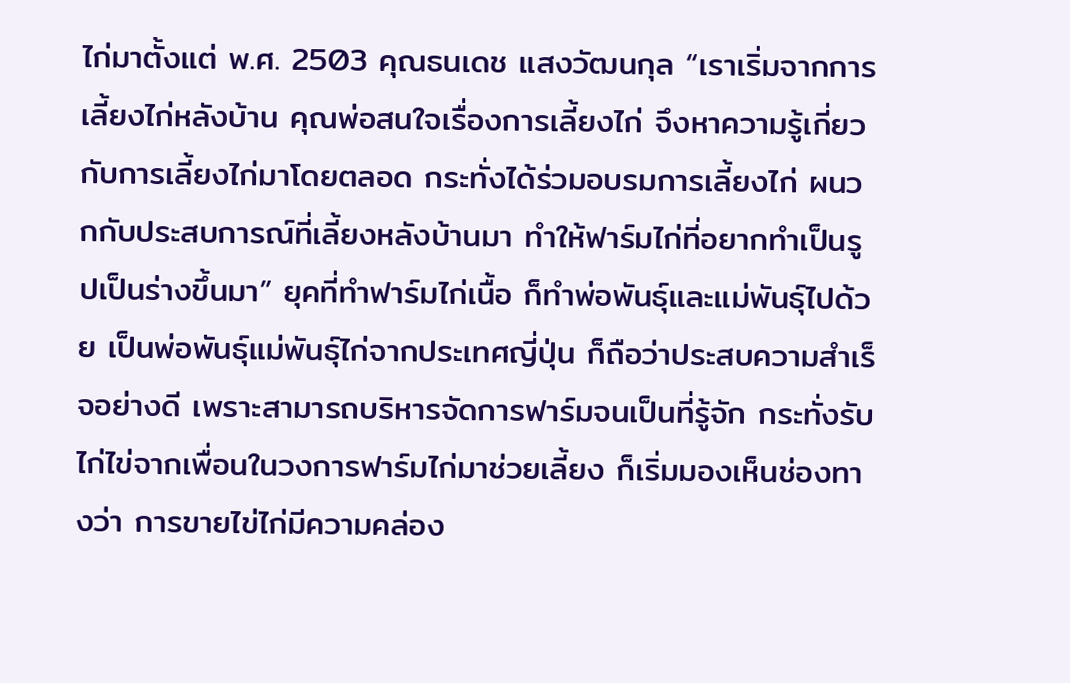ไก่มาตั้งแต่ พ.ศ. 2503 คุณธนเดช แสงวัฒนกุล “เราเริ่มจากการเลี้ยงไก่หลังบ้าน คุณพ่อสนใจเรื่องการเลี้ยงไก่ จึงหาความรู้เกี่ยวกับการเลี้ยงไก่มาโดยตลอด กระทั่งได้ร่วมอบรมการเลี้ยงไก่ ผนวกกับประสบการณ์ที่เลี้ยงหลังบ้านมา ทำให้ฟาร์มไก่ที่อยากทำเป็นรูปเป็นร่างขึ้นมา” ยุคที่ทำฟาร์มไก่เนื้อ ก็ทำพ่อพันธุ์และแม่พันธุ์ไปด้วย เป็นพ่อพันธุ์แม่พันธุ์ไก่จากประเทศญี่ปุ่น ก็ถือว่าประสบความสำเร็จอย่างดี เพราะสามารถบริหารจัดการฟาร์มจนเป็นที่รู้จัก กระทั่งรับไก่ไข่จากเพื่อนในวงการฟาร์มไก่มาช่วยเลี้ยง ก็เริ่มมองเห็นช่องทางว่า การขายไข่ไก่มีความคล่อง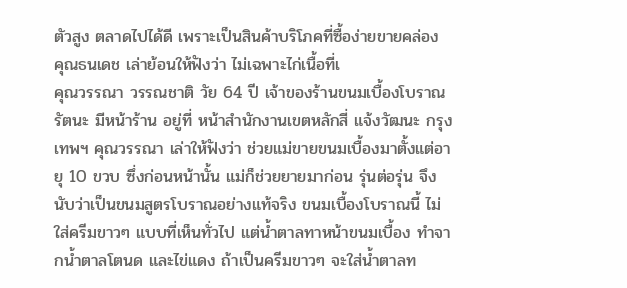ตัวสูง ตลาดไปได้ดี เพราะเป็นสินค้าบริโภคที่ซื้อง่ายขายคล่อง คุณธนเดช เล่าย้อนให้ฟังว่า ไม่เฉพาะไก่เนื้อที่เ
คุณวรรณา วรรณชาติ วัย 64 ปี เจ้าของร้านขนมเบื้องโบราณรัตนะ มีหน้าร้าน อยู่ที่ หน้าสำนักงานเขตหลักสี่ แจ้งวัฒนะ กรุงเทพฯ คุณวรรณา เล่าให้ฟังว่า ช่วยแม่ขายขนมเบื้องมาตั้งแต่อายุ 10 ขวบ ซึ่งก่อนหน้านั้น แม่ก็ช่วยยายมาก่อน รุ่นต่อรุ่น จึงนับว่าเป็นขนมสูตรโบราณอย่างแท้จริง ขนมเบื้องโบราณนี้ ไม่ใส่ครีมขาวๆ แบบที่เห็นทั่วไป แต่น้ำตาลทาหน้าขนมเบื้อง ทำจากน้ำตาลโตนด และไข่แดง ถ้าเป็นครีมขาวๆ จะใส่น้ำตาลท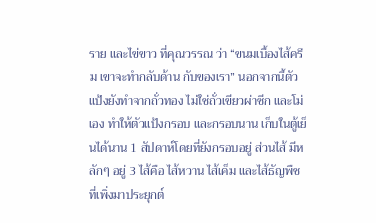ราย และไข่ขาว ที่คุณวรรณ ว่า “ขนมเบื้องไส้ครีม เขาจะทำกลับด้าน กับของเรา” นอกจากนี้ตัวแป้งยังทำจากถั่วทอง ไม่ใช่ถั่วเขียวผ่าซีก และโม่เอง ทำให้ตัวแป้งกรอบ และกรอบนาน เก็บในตู้เย็นได้นาน 1 สัปดาห์โดยที่ยังกรอบอยู่ ส่วนไส้ มีหลักๆ อยู่ 3 ไส้คือ ไส้หวาน ไส้เค็ม และไส้ธัญพืช ที่เพิ่งมาประยุกต์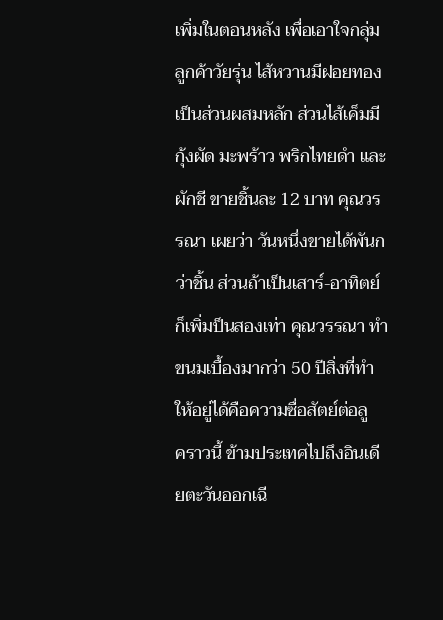เพิ่มในตอนหลัง เพื่อเอาใจกลุ่มลูกค้าวัยรุ่น ไส้หวานมีฝอยทองเป็นส่วนผสมหลัก ส่วนไส้เค็มมีกุ้งผัด มะพร้าว พริกไทยดำ และผักชี ขายชิ้นละ 12 บาท คุณวรรณา เผยว่า วันหนึ่งขายได้พันกว่าชิ้น ส่วนถ้าเป็นเสาร์-อาทิตย์ ก็เพิ่มป็นสองเท่า คุณวรรณา ทำขนมเบื้องมากว่า 50 ปีสิ่งที่ทำให้อยู่ได้คือความซื่อสัตย์ต่อลู
คราวนี้ ข้ามประเทศไปถึงอินเดียตะวันออกเฉี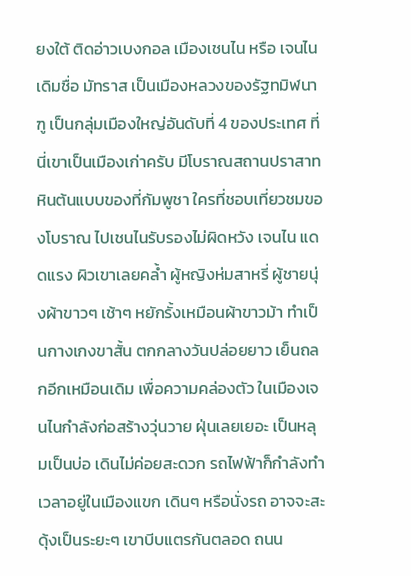ยงใต้ ติดอ่าวเบงกอล เมืองเชนไน หรือ เจนไน เดิมชื่อ มัทราส เป็นเมืองหลวงของรัฐทมิฬนาฑู เป็นกลุ่มเมืองใหญ่อันดับที่ 4 ของประเทศ ที่นี่เขาเป็นเมืองเก่าครับ มีโบราณสถานปราสาทหินต้นแบบของที่กัมพูชา ใครที่ชอบเที่ยวชมของโบราณ ไปเชนไนรับรองไม่ผิดหวัง เจนไน แดดแรง ผิวเขาเลยคล้ำ ผู้หญิงห่มสาหรี่ ผู้ชายนุ่งผ้าขาวๆ เช้าๆ หยักรั้งเหมือนผ้าขาวม้า ทำเป็นกางเกงขาสั้น ตกกลางวันปล่อยยาว เย็นถลกอีกเหมือนเดิม เพื่อความคล่องตัว ในเมืองเจนไนกำลังก่อสร้างวุ่นวาย ฝุ่นเลยเยอะ เป็นหลุมเป็นบ่อ เดินไม่ค่อยสะดวก รถไฟฟ้าก็กำลังทำ เวลาอยู่ในเมืองแขก เดินๆ หรือนั่งรถ อาจจะสะดุ้งเป็นระยะๆ เขาบีบแตรกันตลอด ถนน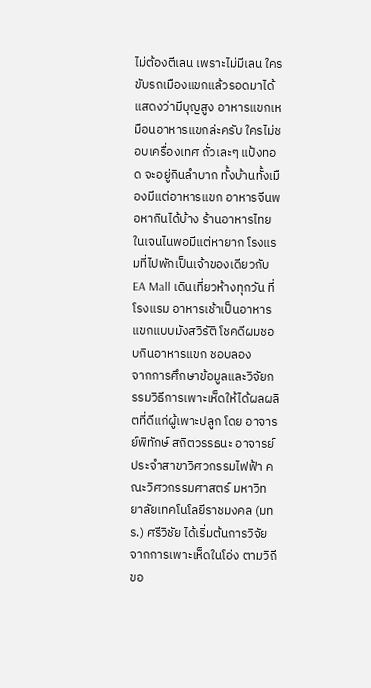ไม่ต้องตีเลน เพราะไม่มีเลน ใครขับรถเมืองแขกแล้วรอดมาได้ แสดงว่ามีบุญสูง อาหารแขกเหมือนอาหารแขกล่ะครับ ใครไม่ชอบเครื่องเทศ ถั่วเละๆ แป้งทอด จะอยู่กินลำบาก ทั้งบ้านทั้งเมืองมีแต่อาหารแขก อาหารจีนพอหากินได้บ้าง ร้านอาหารไทยในเจนไนพอมีแต่หายาก โรงแรมที่ไปพักเป็นเจ้าของเดียวกับ EA Mall เดินเที่ยวห้างทุกวัน ที่โรงแรม อาหารเช้าเป็นอาหารแขกแบบมังสวิรัติ โชคดีผมชอบกินอาหารแขก ชอบลอง
จากการศึกษาข้อมูลและวิจัยกรรมวิธีการเพาะเห็ดให้ได้ผลผลิตที่ดีแก่ผู้เพาะปลูก โดย อาจารย์พิทักษ์ สถิตวรรธนะ อาจารย์ประจำสาขาวิศวกรรมไฟฟ้า คณะวิศวกรรมศาสตร์ มหาวิทยาลัยเทคโนโลยีราชมงคล (มทร.) ศรีวิชัย ได้เริ่มต้นการวิจัยจากการเพาะเห็ดในโอ่ง ตามวิถีขอ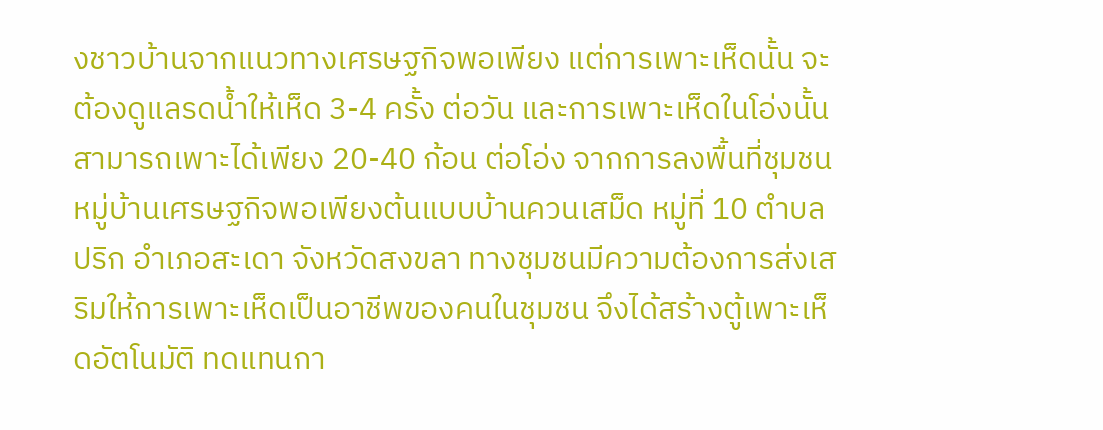งชาวบ้านจากแนวทางเศรษฐกิจพอเพียง แต่การเพาะเห็ดนั้น จะต้องดูแลรดน้ำให้เห็ด 3-4 ครั้ง ต่อวัน และการเพาะเห็ดในโอ่งนั้น สามารถเพาะได้เพียง 20-40 ก้อน ต่อโอ่ง จากการลงพื้นที่ชุมชน หมู่บ้านเศรษฐกิจพอเพียงต้นแบบบ้านควนเสม็ด หมู่ที่ 10 ตำบลปริก อำเภอสะเดา จังหวัดสงขลา ทางชุมชนมีความต้องการส่งเสริมให้การเพาะเห็ดเป็นอาชีพของคนในชุมชน จึงได้สร้างตู้เพาะเห็ดอัตโนมัติ ทดแทนกา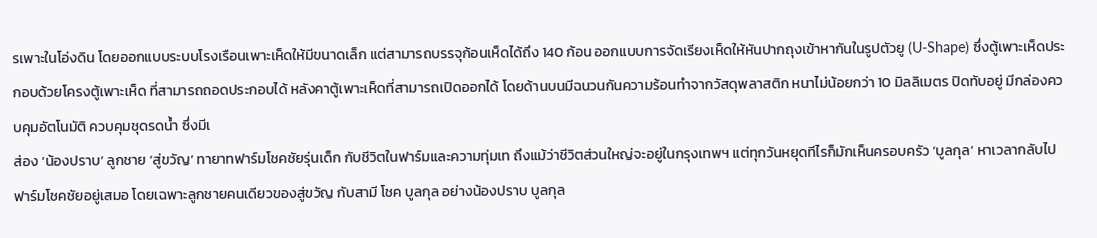รเพาะในโอ่งดิน โดยออกแบบระบบโรงเรือนเพาะเห็ดให้มีขนาดเล็ก แต่สามารถบรรจุก้อนเห็ดได้ถึง 140 ก้อน ออกแบบการจัดเรียงเห็ดให้หันปากถุงเข้าหากันในรูปตัวยู (U-Shape) ซึ่งตู้เพาะเห็ดประกอบด้วยโครงตู้เพาะเห็ด ที่สามารถถอดประกอบได้ หลังคาตู้เพาะเห็ดที่สามารถเปิดออกได้ โดยด้านบนมีฉนวนกันความร้อนทำจากวัสดุพลาสติก หนาไม่น้อยกว่า 10 มิลลิเมตร ปิดทับอยู่ มีกล่องควบคุมอัตโนมัติ ควบคุมชุดรดน้ำ ซึ่งมีเ
ส่อง ‘น้องปราบ’ ลูกชาย ‘สู่ขวัญ’ ทายาทฟาร์มโชคชัยรุ่นเด็ก กับชีวิตในฟาร์มและความทุ่มเท ถึงแม้ว่าชีวิตส่วนใหญ่จะอยู่ในกรุงเทพฯ แต่ทุกวันหยุดทีไรก็มักเห็นครอบครัว ‘บูลกุล’ หาเวลากลับไปฟาร์มโชคชัยอยู่เสมอ โดยเฉพาะลูกชายคนเดียวของสู่ขวัญ กับสามี โชค บูลกุล อย่างน้องปราบ บูลกุล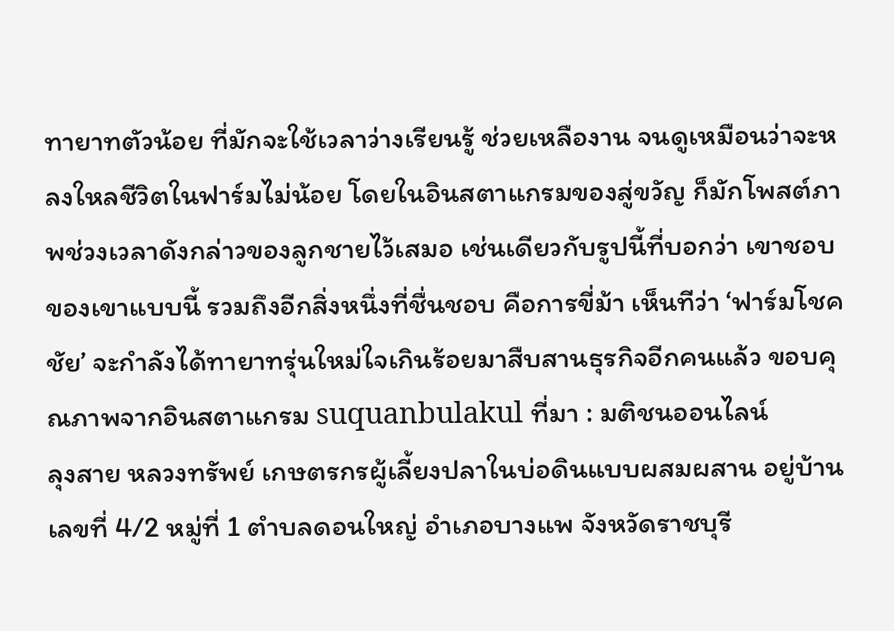ทายาทตัวน้อย ที่มักจะใช้เวลาว่างเรียนรู้ ช่วยเหลืองาน จนดูเหมือนว่าจะหลงใหลชีวิตในฟาร์มไม่น้อย โดยในอินสตาแกรมของสู่ขวัญ ก็มักโพสต์ภาพช่วงเวลาดังกล่าวของลูกชายไว้เสมอ เช่นเดียวกับรูปนี้ที่บอกว่า เขาชอบของเขาแบบนี้ รวมถึงอีกสิ่งหนึ่งที่ชื่นชอบ คือการขี่ม้า เห็นทีว่า ‘ฟาร์มโชคชัย’ จะกำลังได้ทายาทรุ่นใหม่ใจเกินร้อยมาสืบสานธุรกิจอีกคนแล้ว ขอบคุณภาพจากอินสตาแกรม suquanbulakul ที่มา : มติชนออนไลน์
ลุงสาย หลวงทรัพย์ เกษตรกรผู้เลี้ยงปลาในบ่อดินแบบผสมผสาน อยู่บ้านเลขที่ 4/2 หมู่ที่ 1 ตำบลดอนใหญ่ อำเภอบางแพ จังหวัดราชบุรี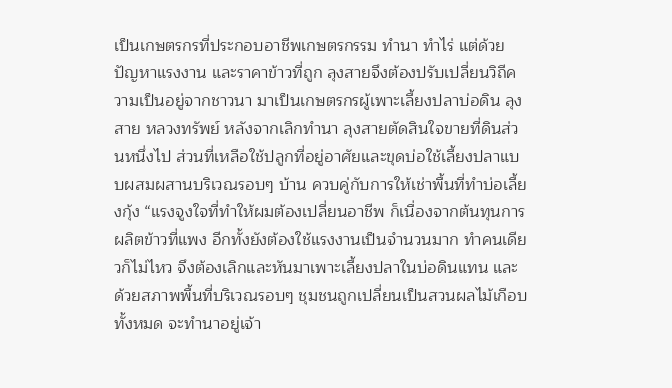เป็นเกษตรกรที่ประกอบอาชีพเกษตรกรรม ทำนา ทำไร่ แต่ด้วยปัญหาแรงงาน และราคาข้าวที่ถูก ลุงสายจึงต้องปรับเปลี่ยนวิถีความเป็นอยู่จากชาวนา มาเป็นเกษตรกรผู้เพาะเลี้ยงปลาบ่อดิน ลุงสาย หลวงทรัพย์ หลังจากเลิกทำนา ลุงสายตัดสินใจขายที่ดินส่วนหนึ่งไป ส่วนที่เหลือใช้ปลูกที่อยู่อาศัยและขุดบ่อใช้เลี้ยงปลาแบบผสมผสานบริเวณรอบๆ บ้าน ควบคู่กับการให้เช่าพื้นที่ทำบ่อเลี้ยงกุ้ง “แรงจูงใจที่ทำให้ผมต้องเปลี่ยนอาชีพ ก็เนื่องจากต้นทุนการผลิตข้าวที่แพง อีกทั้งยังต้องใช้แรงงานเป็นจำนวนมาก ทำคนเดียวก็ไม่ไหว จึงต้องเลิกและหันมาเพาะเลี้ยงปลาในบ่อดินแทน และด้วยสภาพพื้นที่บริเวณรอบๆ ชุมชนถูกเปลี่ยนเป็นสวนผลไม้เกือบทั้งหมด จะทำนาอยู่เจ้า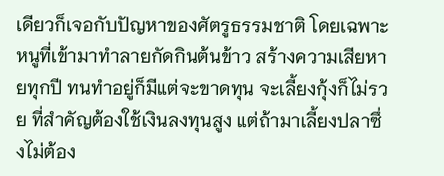เดียวก็เจอกับปัญหาของศัตรูธรรมชาติ โดยเฉพาะหนูที่เข้ามาทำลายกัดกินต้นข้าว สร้างความเสียหายทุกปี ทนทำอยู่ก็มีแต่จะขาดทุน จะเลี้ยงกุ้งก็ไม่รวย ที่สำคัญต้องใช้เงินลงทุนสูง แต่ถ้ามาเลี้ยงปลาซึ่งไม่ต้อง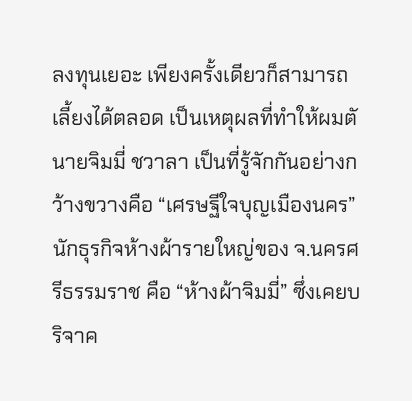ลงทุนเยอะ เพียงครั้งเดียวก็สามารถเลี้ยงได้ตลอด เป็นเหตุผลที่ทำให้ผมตั
นายจิมมี่ ชวาลา เป็นที่รู้จักกันอย่างกว้างขวางคือ “เศรษฐีใจบุญเมืองนคร” นักธุรกิจห้างผ้ารายใหญ่ของ จ.นครศรีธรรมราช คือ “ห้างผ้าจิมมี่” ซึ่งเคยบริจาค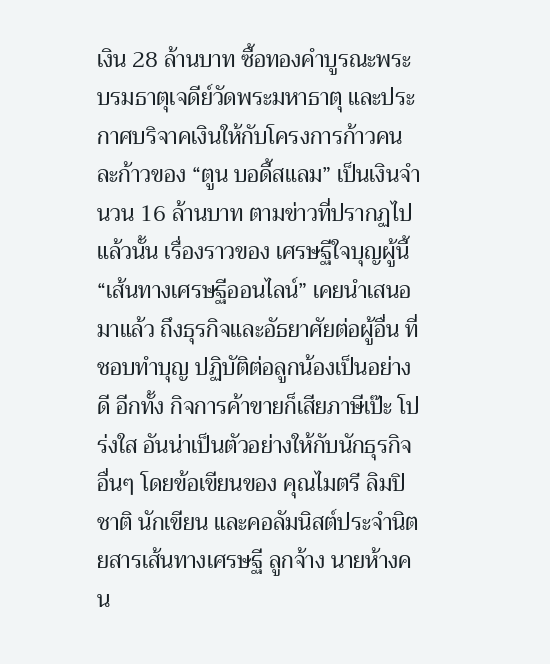เงิน 28 ล้านบาท ซื้อทองคำบูรณะพระบรมธาตุเจดีย์วัดพระมหาธาตุ และประกาศบริจาคเงินให้กับโครงการก้าวคนละก้าวของ “ตูน บอดี้สแลม” เป็นเงินจำนวน 16 ล้านบาท ตามข่าวที่ปรากฏไปแล้วนั้น เรื่องราวของ เศรษฐีใจบุญผู้นี้ “เส้นทางเศรษฐีออนไลน์” เคยนำเสนอมาแล้ว ถึงธุรกิจและอัธยาศัยต่อผู้อื่น ที่ชอบทำบุญ ปฏิบัติต่อลูกน้องเป็นอย่างดี อีกทั้ง กิจการค้าขายก็เสียภาษีเป๊ะ โปร่งใส อันน่าเป็นตัวอย่างให้กับนักธุรกิจอื่นๆ โดยข้อเขียนของ คุณไมตรี ลิมปิชาติ นักเขียน และคอลัมนิสต์ประจำนิตยสารเส้นทางเศรษฐี ลูกจ้าง นายห้างคน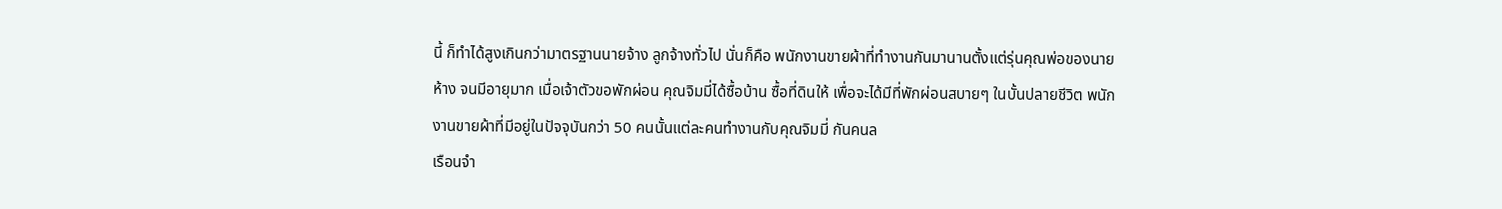นี้ ก็ทำได้สูงเกินกว่ามาตรฐานนายจ้าง ลูกจ้างทั่วไป นั่นก็คือ พนักงานขายผ้าที่ทำงานกันมานานตั้งแต่รุ่นคุณพ่อของนายห้าง จนมีอายุมาก เมื่อเจ้าตัวขอพักผ่อน คุณจิมมี่ได้ซื้อบ้าน ซื้อที่ดินให้ เพื่อจะได้มีที่พักผ่อนสบายๆ ในบั้นปลายชีวิต พนักงานขายผ้าที่มีอยู่ในปัจจุบันกว่า 50 คนนั้นแต่ละคนทำงานกับคุณจิมมี่ กันคนล
เรือนจำ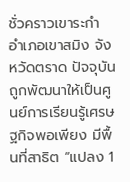ชั่วคราวเขาระกำ อำเภอเขาสมิง จังหวัดตราด ปัจจุบันถูกพัฒนาให้เป็นศูนย์การเรียนรู้เศรษฐกิจพอเพียง มีพื้นที่สาธิต “แปลง 1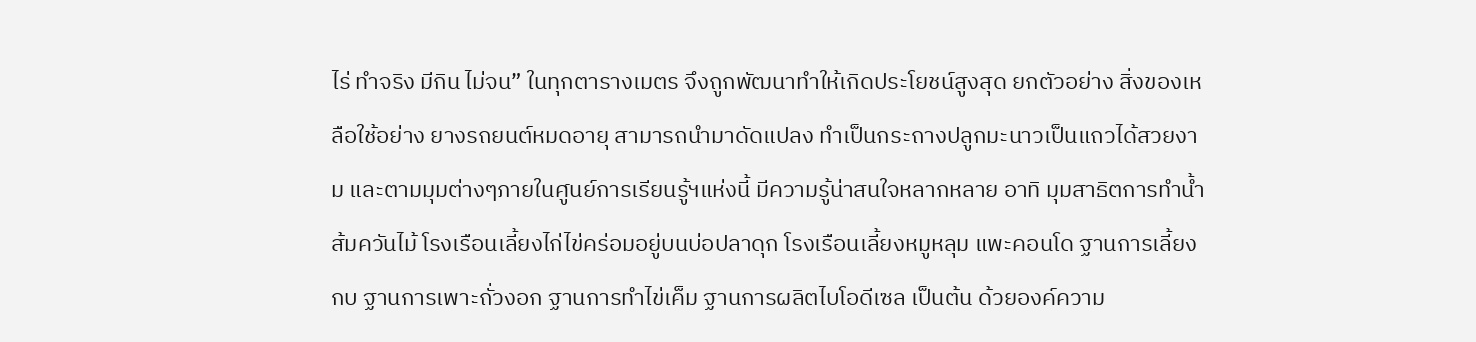ไร่ ทำจริง มีกิน ไม่จน” ในทุกตารางเมตร จึงถูกพัฒนาทำให้เกิดประโยชน์สูงสุด ยกตัวอย่าง สิ่งของเหลือใช้อย่าง ยางรถยนต์หมดอายุ สามารถนำมาดัดแปลง ทำเป็นกระถางปลูกมะนาวเป็นแถวได้สวยงาม และตามมุมต่างๆภายในศูนย์การเรียนรู้ฯแห่งนี้ มีความรู้น่าสนใจหลากหลาย อาทิ มุมสาธิตการทำน้ำส้มควันไม้ โรงเรือนเลี้ยงไก่ไข่คร่อมอยู่บนบ่อปลาดุก โรงเรือนเลี้ยงหมูหลุม แพะคอนโด ฐานการเลี้ยงกบ ฐานการเพาะถั่วงอก ฐานการทำไข่เค็ม ฐานการผลิตไบโอดีเซล เป็นต้น ด้วยองค์ความ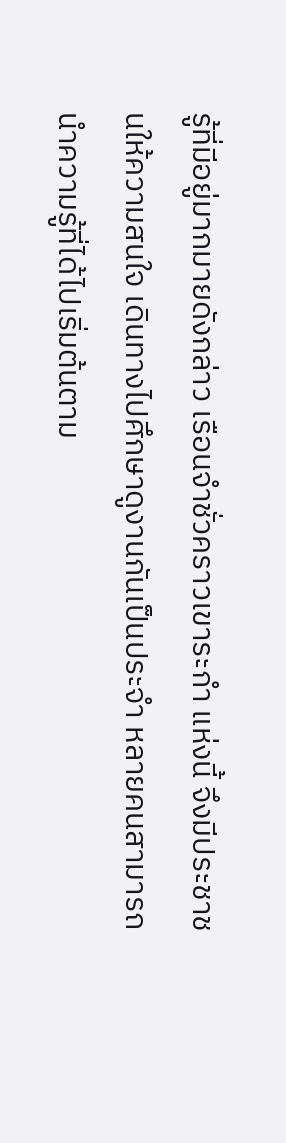รู้ที่มีอยู่มากมายดังกล่าว เรือนจำชั่วคราวเขาระกำ แห่งนี้ จึงมีประชาชนให้ความสนใจ เดินทางไปศึกษาดูงานกันเป็นประจำ หลายคนสามารถนำความรู้ที่ได้ไปเริ่มต้นตาม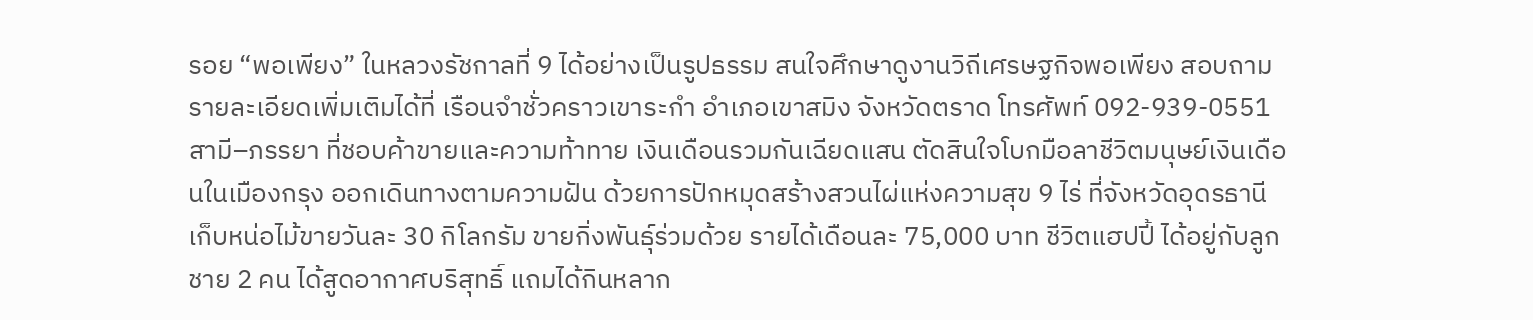รอย “พอเพียง” ในหลวงรัชกาลที่ 9 ได้อย่างเป็นรูปธรรม สนใจศึกษาดูงานวิถีเศรษฐกิจพอเพียง สอบถามรายละเอียดเพิ่มเติมได้ที่ เรือนจำชั่วคราวเขาระกำ อำเภอเขาสมิง จังหวัดตราด โทรศัพท์ 092-939-0551
สามี–ภรรยา ที่ชอบค้าขายและความท้าทาย เงินเดือนรวมกันเฉียดแสน ตัดสินใจโบกมือลาชีวิตมนุษย์เงินเดือนในเมืองกรุง ออกเดินทางตามความฝัน ด้วยการปักหมุดสร้างสวนไผ่แห่งความสุข 9 ไร่ ที่จังหวัดอุดรธานี เก็บหน่อไม้ขายวันละ 30 กิโลกรัม ขายกิ่งพันธุ์ร่วมด้วย รายได้เดือนละ 75,000 บาท ชีวิตแฮปปี้ ได้อยู่กับลูกชาย 2 คน ได้สูดอากาศบริสุทธิ์ แถมได้กินหลาก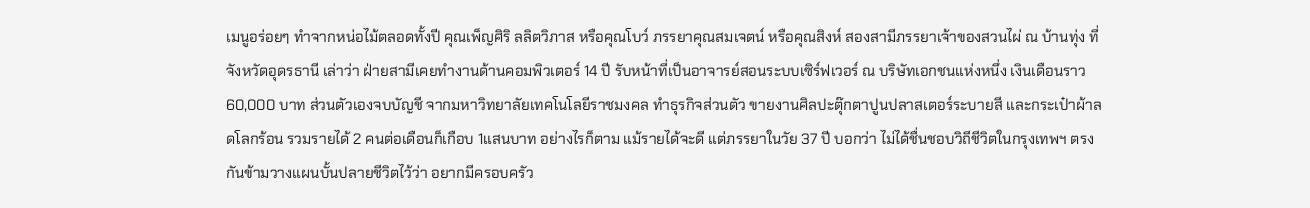เมนูอร่อยๆ ทำจากหน่อไม้ตลอดทั้งปี คุณเพ็ญศิริ ลลิตวิภาส หรือคุณโบว์ ภรรยาคุณสมเจตน์ หรือคุณสิงห์ สองสามีภรรยาเจ้าของสวนไผ่ ณ บ้านทุ่ง ที่จังหวัดอุดรธานี เล่าว่า ฝ่ายสามีเคยทำงานด้านคอมพิวเตอร์ 14 ปี รับหน้าที่เป็นอาจารย์สอนระบบเซิร์ฟเวอร์ ณ บริษัทเอกชนแห่งหนึ่ง เงินเดือนราว 60,000 บาท ส่วนตัวเองจบบัญชี จากมหาวิทยาลัยเทคโนโลยีราชมงคล ทำธุรกิจส่วนตัว ขายงานศิลปะตุ๊กตาปูนปลาสเตอร์ระบายสี และกระเป๋าผ้าลดโลกร้อน รวมรายได้ 2 คนต่อเดือนก็เกือบ 1แสนบาท อย่างไรก็ตาม แม้รายได้จะดี แต่ภรรยาในวัย 37 ปี บอกว่า ไม่ได้ชื่นชอบวิถีชีวิตในกรุงเทพฯ ตรงกันข้ามวางแผนบั้นปลายชีวิตไว้ว่า อยากมีครอบครัว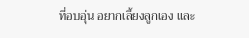ที่อบอุ่น อยากเลี้ยงลูกเอง และ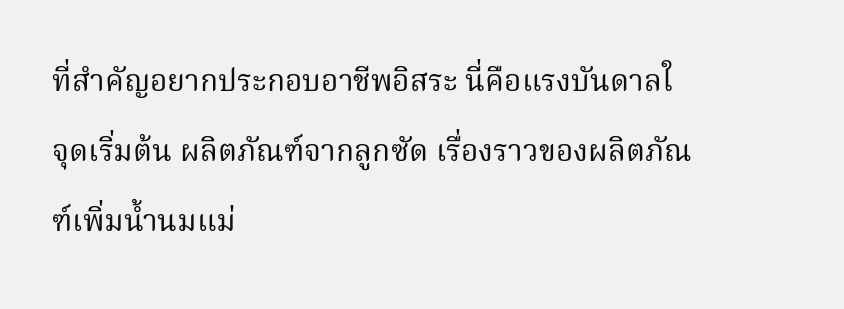ที่สำคัญอยากประกอบอาชีพอิสระ นี่คือแรงบันดาลใ
จุดเริ่มต้น ผลิตภัณฑ์จากลูกซัด เรื่องราวของผลิตภัณฑ์เพิ่มน้ำนมแม่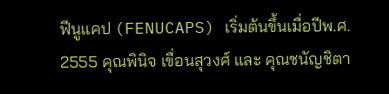ฟีนูแคป (FENUCAPS) เริ่มต้นขึ้นเมื่อปีพ.ศ. 2555 คุณพินิจ เขื่อนสุวงศ์ และ คุณชนัญชิตา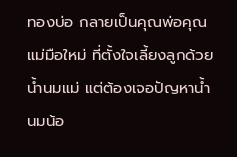ทองบ่อ กลายเป็นคุณพ่อคุณแม่มือใหม่ ที่ตั้งใจเลี้ยงลูกด้วยน้ำนมแม่ แต่ต้องเจอปัญหาน้ำนมน้อ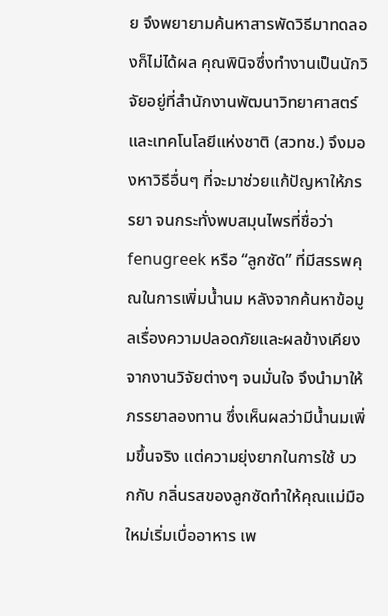ย จึงพยายามค้นหาสารพัดวิธีมาทดลองก็ไม่ได้ผล คุณพินิจซึ่งทำงานเป็นนักวิจัยอยู่ที่สำนักงานพัฒนาวิทยาศาสตร์และเทคโนโลยีแห่งชาติ (สวทช.) จึงมองหาวิธีอื่นๆ ที่จะมาช่วยแก้ปัญหาให้ภรรยา จนกระทั่งพบสมุนไพรที่ชื่อว่า fenugreek หรือ “ลูกซัด” ที่มีสรรพคุณในการเพิ่มน้ำนม หลังจากค้นหาข้อมูลเรื่องความปลอดภัยและผลข้างเคียงจากงานวิจัยต่างๆ จนมั่นใจ จึงนำมาให้ภรรยาลองทาน ซึ่งเห็นผลว่ามีน้ำนมเพิ่มขึ้นจริง แต่ความยุ่งยากในการใช้ บวกกับ กลิ่นรสของลูกซัดทำให้คุณแม่มือใหม่เริ่มเบื่ออาหาร เพ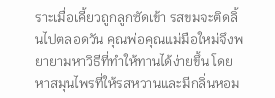ราะเมื่อเคี้ยวถูกลูกซัดเข้า รสขมจะติดลิ้นไปตลอดวัน คุณพ่อคุณแม่มือใหม่จึงพยายามหาวิธีที่ทำให้ทานได้ง่ายขึ้น โดยหาสมุนไพรที่ให้รสหวานและมีกลิ่นหอม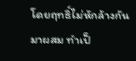โดยฤทธิ์ไม่หักล้างกันมาผสม ทำเป็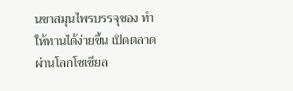นชาสมุนไพรบรรจุซอง ทำให้ทานได้ง่ายขึ้น เปิดตลาดผ่านโลกโซเชียล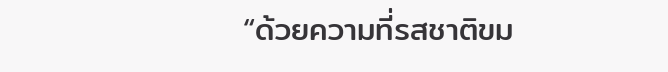“ด้วยความที่รสชาติขม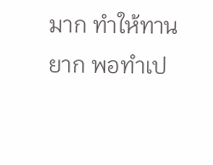มาก ทำให้ทานยาก พอทำเป